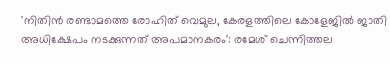'നിതിൻ രണ്ടാമത്തെ രോഹിത് വെമുല, കേരളത്തിലെ കോളേജിൽ ജാതി അധിക്ഷേപം നടക്കുന്നത് അപമാനകരം': രമേശ് ചെന്നിത്തല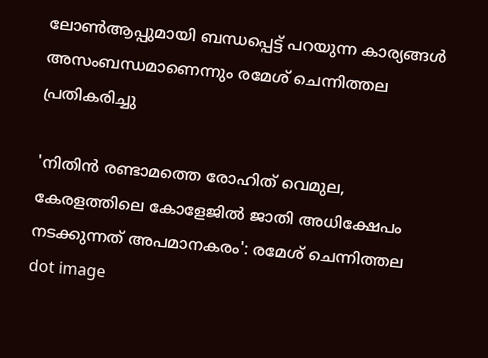ലോൺആപ്പുമായി ബന്ധപ്പെട്ട് പറയുന്ന കാര്യങ്ങൾ അസംബന്ധമാണെന്നും രമേശ് ചെന്നിത്തല പ്രതികരിച്ചു

'നിതിൻ രണ്ടാമത്തെ രോഹിത് വെമുല, കേരളത്തിലെ കോളേജിൽ ജാതി അധിക്ഷേപം നടക്കുന്നത് അപമാനകരം': രമേശ് ചെന്നിത്തല
dot image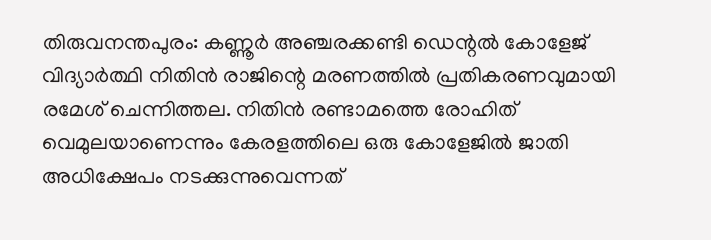തിരുവനന്തപുരം: കണ്ണൂർ അഞ്ചരക്കണ്ടി ഡെന്റൽ കോളേജ് വിദ്യാർത്ഥി നിതിൻ രാജിന്റെ മരണത്തിൽ പ്രതികരണവുമായി രമേശ് ചെന്നിത്തല. നിതിൻ രണ്ടാമത്തെ രോഹിത് വെമുലയാണെന്നും കേരളത്തിലെ ഒരു കോളേജിൽ ജാതി അധിക്ഷേപം നടക്കുന്നുവെന്നത്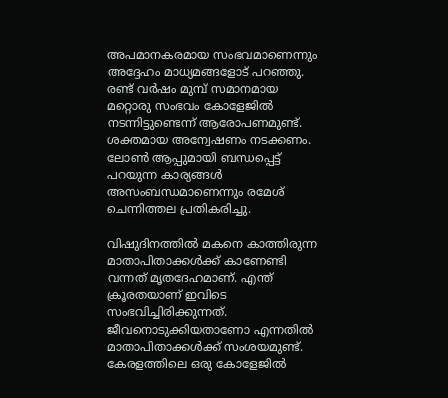അപമാനകരമായ സംഭവമാണെന്നും അദ്ദേഹം മാധ്യമങ്ങളോട് പറഞ്ഞു. രണ്ട് വർഷം മുമ്പ് സമാനമായ മറ്റൊരു സംഭവം കോളേജിൽ നടന്നിട്ടുണ്ടെന്ന് ആരോപണമുണ്ട്. ശക്തമായ അന്വേഷണം നടക്കണം. ലോൺ ആപ്പുമായി ബന്ധപ്പെട്ട് പറയുന്ന കാര്യങ്ങൾ അസംബന്ധമാണെന്നും രമേശ് ചെന്നിത്തല പ്രതികരിച്ചു.

വിഷുദിനത്തിൽ മകനെ കാത്തിരുന്ന മാതാപിതാക്കൾക്ക് കാണേണ്ടി വന്നത് മൃതദേഹമാണ്. എന്ത് ക്രൂരതയാണ് ഇവിടെ സംഭവിച്ചിരിക്കുന്നത്. ജീവനൊടുക്കിയതാണോ എന്നതിൽ മാതാപിതാക്കൾക്ക് സംശയമുണ്ട്. കേരളത്തിലെ ഒരു കോളേജിൽ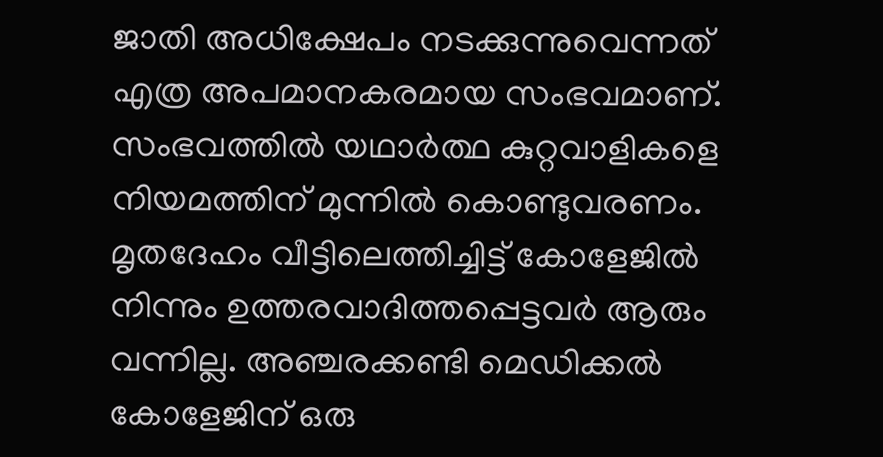ജാതി അധിക്ഷേപം നടക്കുന്നുവെന്നത് എത്ര അപമാനകരമായ സംഭവമാണ്. സംഭവത്തിൽ യഥാർത്ഥ കുറ്റവാളികളെ നിയമത്തിന് മുന്നിൽ കൊണ്ടുവരണം. മൃതദേഹം വീട്ടിലെത്തിച്ചിട്ട് കോളേജിൽ നിന്നും ഉത്തരവാദിത്തപ്പെട്ടവർ ആരും വന്നില്ല. അഞ്ചരക്കണ്ടി മെഡിക്കൽ കോളേജിന് ഒരു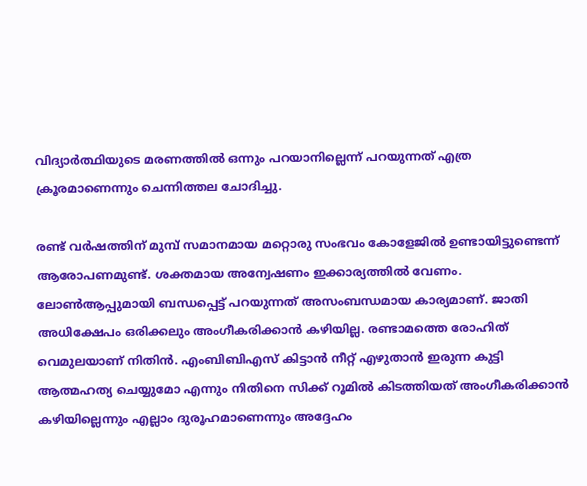വിദ്യാർത്ഥിയുടെ മരണത്തിൽ ഒന്നും പറയാനില്ലെന്ന് പറയുന്നത് എത്ര ക്രൂരമാണെന്നും ചെന്നിത്തല ചോദിച്ചു.

രണ്ട് വർഷത്തിന് മുമ്പ് സമാനമായ മറ്റൊരു സംഭവം കോളേജിൽ ഉണ്ടായിട്ടുണ്ടെന്ന് ആരോപണമുണ്ട്. ശക്തമായ അന്വേഷണം ഇക്കാര്യത്തിൽ വേണം. ലോൺആപ്പുമായി ബന്ധപ്പെട്ട് പറയുന്നത് അസംബന്ധമായ കാര്യമാണ്. ജാതി അധിക്ഷേപം ഒരിക്കലും അംഗീകരിക്കാൻ കഴിയില്ല. രണ്ടാമത്തെ രോഹിത് വെമുലയാണ് നിതിൻ. എംബിബിഎസ് കിട്ടാൻ നീറ്റ് എഴുതാൻ ഇരുന്ന കുട്ടി ആത്മഹത്യ ചെയ്യുമോ എന്നും നിതിനെ സിക്ക് റൂമിൽ കിടത്തിയത് അംഗീകരിക്കാൻ കഴിയില്ലെന്നും എല്ലാം ദുരൂഹമാണെന്നും അദ്ദേഹം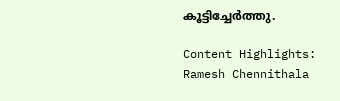കൂട്ടിച്ചേർത്തു.

Content Highlights: Ramesh Chennithala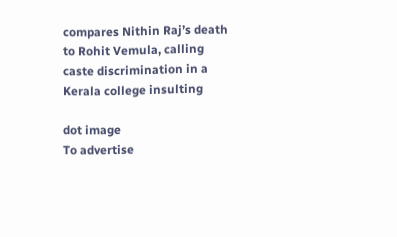compares Nithin Raj’s death to Rohit Vemula, calling caste discrimination in a Kerala college insulting

dot image
To advertise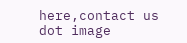here,contact us
dot image